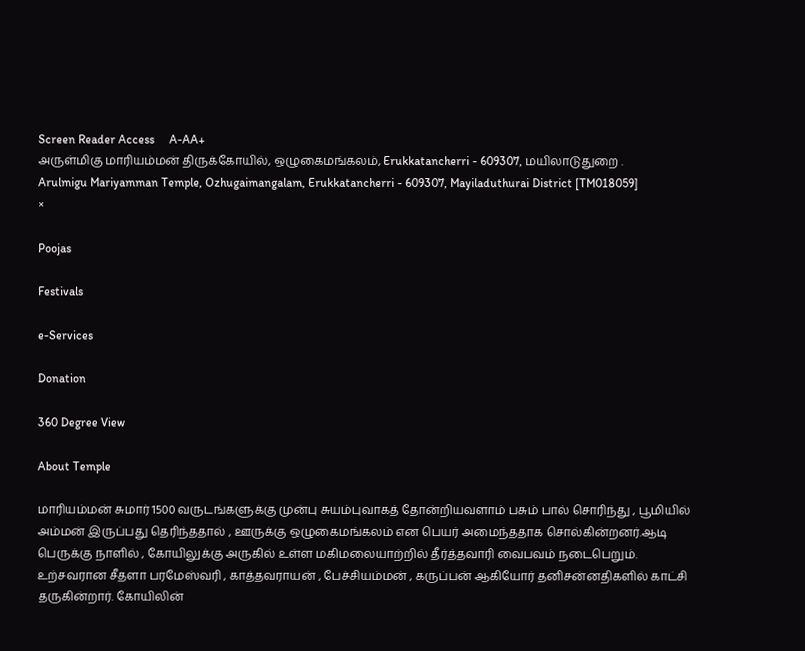Screen Reader Access     A-AA+
அருள்மிகு மாரியம்மன் திருக்கோயில், ஒழுகைமங்கலம், Erukkatancherri - 609307, மயிலாடுதுறை .
Arulmigu Mariyamman Temple, Ozhugaimangalam, Erukkatancherri - 609307, Mayiladuthurai District [TM018059]
×

Poojas

Festivals

e-Services

Donation

360 Degree View

About Temple

மாரியம்மன் சுமார் 1500 வருடங்களுக்கு முன்பு சுயம்புவாகத் தோன்றியவளாம் பசும் பால் சொரிந்து , பூமியில் அம்மன் இருப்பது தெரிந்ததால் , ஊருக்கு ஒழுகைமங்கலம் என பெயர் அமைந்ததாக சொல்கின்றனர்.ஆடி பெருக்கு நாளில் , கோயிலுக்கு அருகில் உள்ள மகிமலையாற்றில் தீர்த்தவாரி வைபவம் நடைபெறும். உற்சவரான சீதளா பரமேஸ்வரி , காத்தவராயன் , பேச்சியம்மன் , கருப்பன் ஆகியோர் தனிசன்னதிகளில் காட்சி தருகின்றார். கோயிலின்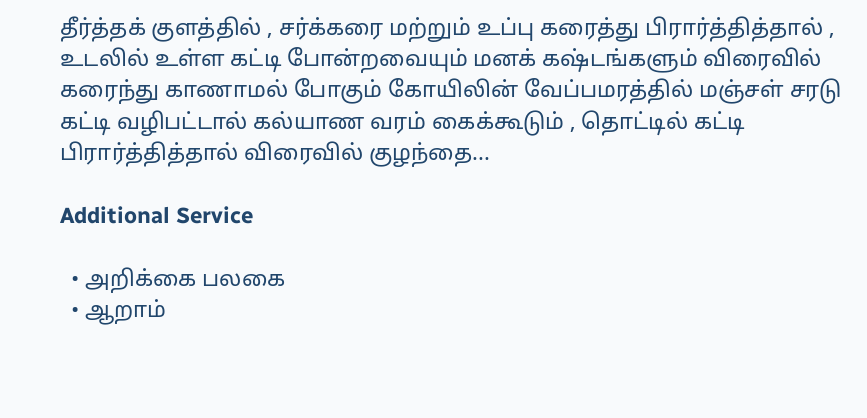தீர்த்தக் குளத்தில் , சர்க்கரை மற்றும் உப்பு கரைத்து பிரார்த்தித்தால் , உடலில் உள்ள கட்டி போன்றவையும் மனக் கஷ்டங்களும் விரைவில் கரைந்து காணாமல் போகும் கோயிலின் வேப்பமரத்தில் மஞ்சள் சரடு கட்டி வழிபட்டால் கல்யாண வரம் கைக்கூடும் , தொட்டில் கட்டி பிரார்த்தித்தால் விரைவில் குழந்தை...

Additional Service

  • அறிக்கை பலகை
  • ஆறாம்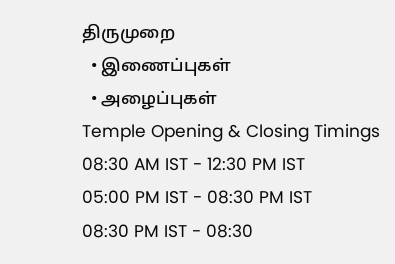திருமுறை
  • இணைப்புகள்
  • அழைப்புகள்
Temple Opening & Closing Timings
08:30 AM IST - 12:30 PM IST
05:00 PM IST - 08:30 PM IST
08:30 PM IST - 08:30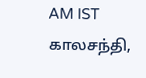AM IST
காலசந்தி,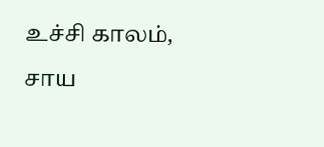உச்சி காலம், சாய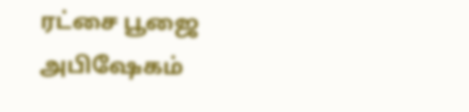ரட்சை பூஜை அபிஷேகம்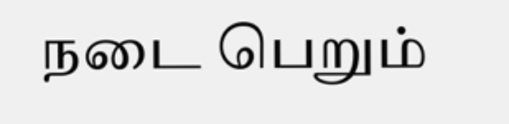நடை பெறும்